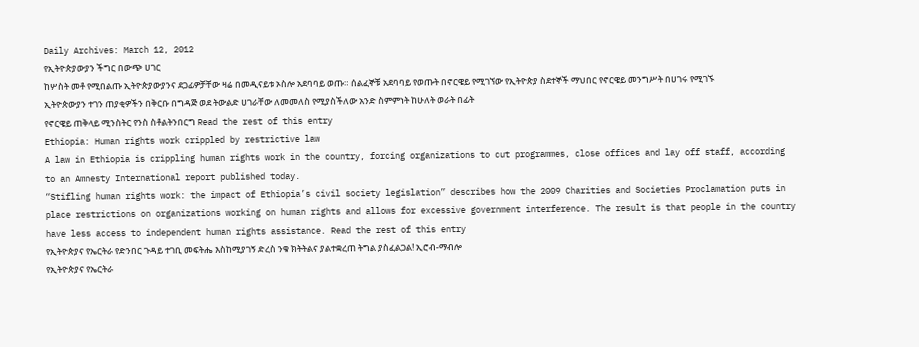Daily Archives: March 12, 2012
የኢትዮጵያውያን ችግር በውጭ ሀገር
ከሦስት መቶ የሚበልጡ ኢትዮጵያውያንና ደጋፊዎቻቸው ዛሬ በመዲናይቱ ኦስሎ አደባባይ ወጡ። ሰልፈኞቹ አደባባይ የወጡት በኖርዌይ የሚገኘው የኢትዮጵያ ስደተኞች ማህበር የኖርዌይ መንግሥት በሀገሩ የሚገኙ ኢትዮጵውያን ተገን ጠያቂዎችን በቅርቡ በግዳጅ ወደ ትውልድ ሀገራቸው ለመመለስ የሚያስችለው አንድ ስምምነት ከሁለት ወራት በፊት
የኖርዌይ ጠቅላይ ሚንስትር የንስ ስቶልትንበርግ Read the rest of this entry
Ethiopia: Human rights work crippled by restrictive law
A law in Ethiopia is crippling human rights work in the country, forcing organizations to cut programmes, close offices and lay off staff, according to an Amnesty International report published today.
“Stifling human rights work: the impact of Ethiopia’s civil society legislation” describes how the 2009 Charities and Societies Proclamation puts in place restrictions on organizations working on human rights and allows for excessive government interference. The result is that people in the country have less access to independent human rights assistance. Read the rest of this entry
የኢትዮጵያና የኤርትራ የድንበር ጉዳይ ተገቢ መፍትሔ እስከሚያገኝ ድረስ ንቁ ክትትልና ያልተቋረጠ ትግል ያስፈልጋል! ኢሮብ-ማብሎ
የኢትዮጵያና የኤርትራ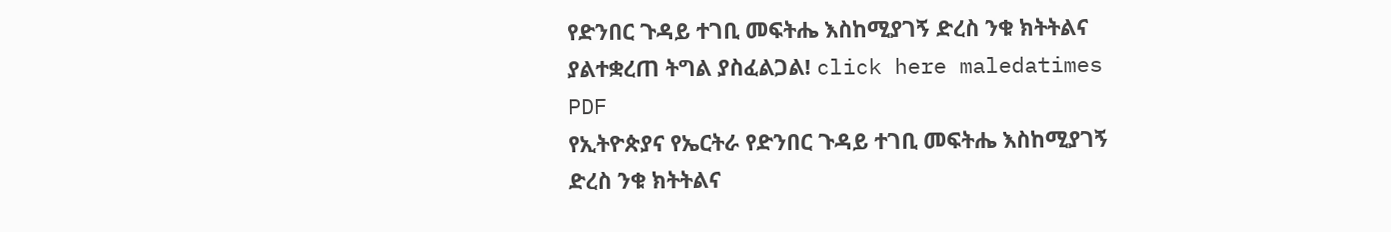የድንበር ጉዳይ ተገቢ መፍትሔ እስከሚያገኝ ድረስ ንቁ ክትትልና ያልተቋረጠ ትግል ያስፈልጋል! click here maledatimes PDF
የኢትዮጵያና የኤርትራ የድንበር ጉዳይ ተገቢ መፍትሔ እስከሚያገኝ ድረስ ንቁ ክትትልና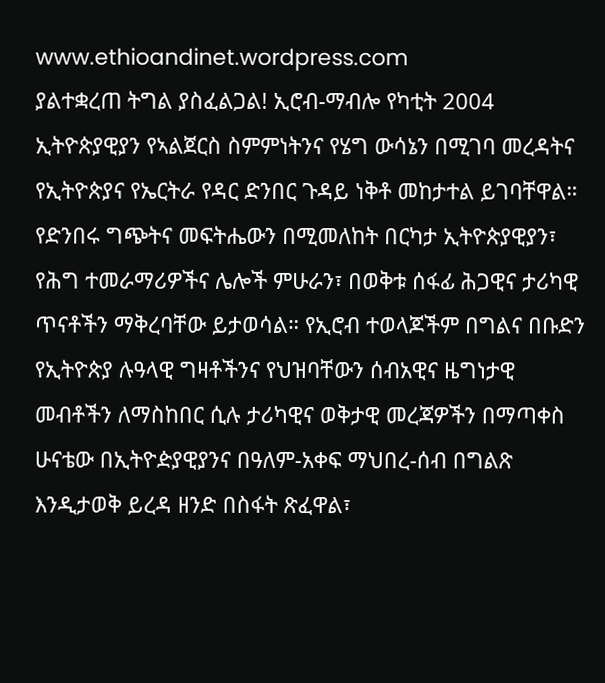www.ethioandinet.wordpress.com
ያልተቋረጠ ትግል ያስፈልጋል! ኢሮብ-ማብሎ የካቲት 2004 ኢትዮጵያዊያን የኣልጀርስ ስምምነትንና የሄግ ውሳኔን በሚገባ መረዳትና የኢትዮጵያና የኤርትራ የዳር ድንበር ጉዳይ ነቅቶ መከታተል ይገባቸዋል። የድንበሩ ግጭትና መፍትሔውን በሚመለከት በርካታ ኢትዮጵያዊያን፣ የሕግ ተመራማሪዎችና ሌሎች ምሁራን፣ በወቅቱ ሰፋፊ ሕጋዊና ታሪካዊ ጥናቶችን ማቅረባቸው ይታወሳል። የኢሮብ ተወላጆችም በግልና በቡድን የኢትዮጵያ ሉዓላዊ ግዛቶችንና የህዝባቸውን ሰብአዊና ዜግነታዊ መብቶችን ለማስከበር ሲሉ ታሪካዊና ወቅታዊ መረጃዎችን በማጣቀስ ሁናቴው በኢትዮዽያዊያንና በዓለም-አቀፍ ማህበረ-ሰብ በግልጽ እንዲታወቅ ይረዳ ዘንድ በስፋት ጽፈዋል፣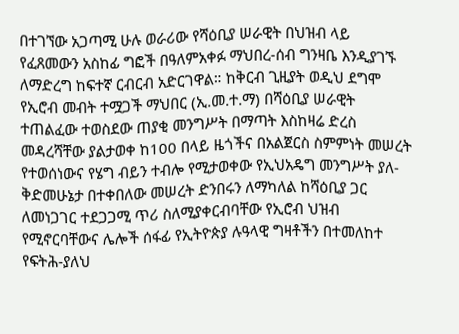በተገኘው አጋጣሚ ሁሉ ወራሪው የሻዕቢያ ሠራዊት በህዝብ ላይ የፈጸመውን አስከፊ ግፎች በዓለምአቀፉ ማህበረ-ሰብ ግንዛቤ እንዲያገኙ ለማድረግ ከፍተኛ ርብርብ አድርገዋል። ከቅርብ ጊዚያት ወዲህ ደግሞ የኢሮብ መብት ተሟጋች ማህበር (ኢ.መ.ተ.ማ) በሻዕቢያ ሠራዊት ተጠልፈው ተወስደው ጠያቂ መንግሥት በማጣት እስከዛሬ ድረስ መዳረሻቸው ያልታወቀ ከ100 በላይ ዜጎችና በአልጀርስ ስምምነት መሠረት የተወሰነውና የሄግ ብይን ተብሎ የሚታወቀው የኢህአዴግ መንግሥት ያለ-ቅድመሁኔታ በተቀበለው መሠረት ድንበሩን ለማካለል ከሻዕቢያ ጋር ለመነጋገር ተደጋጋሚ ጥሪ ስለሚያቀርብባቸው የኢሮብ ህዝብ የሚኖርባቸውና ሌሎች ሰፋፊ የኢትዮጵያ ሉዓላዊ ግዛቶችን በተመለከተ የፍትሕ-ያለህ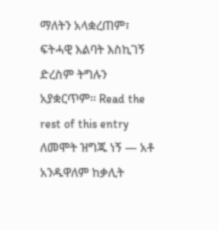ማለትን አላቋረጠም፣ ፍትሓዊ እልባት እስኪገኝ ድረስም ትግሉን አያቋርጥም። Read the rest of this entry
ለመሞት ዝግጁ ነኝ — አቶ አንዱዋለም ከቃሊት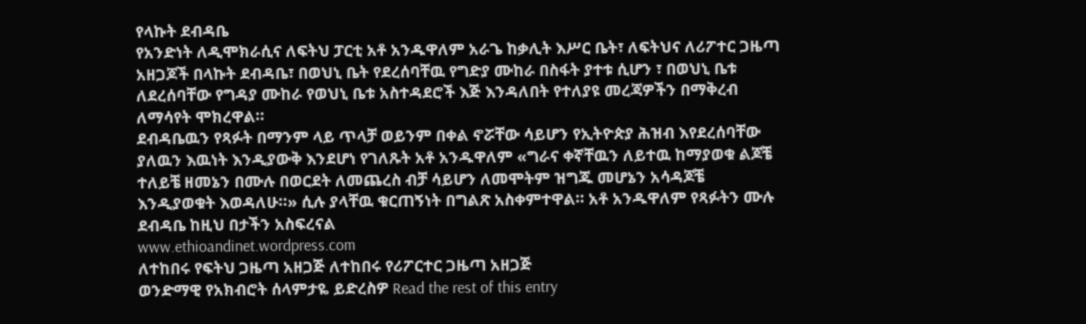የላኩት ደብዳቤ
የአንድነት ለዲሞክራሲና ለፍትህ ፓርቲ አቶ አንዱዋለም አራጌ ከቃሊት እሥር ቤት፣ ለፍትህና ለሪፖተር ጋዜጣ አዘጋጆች በላኩት ደብዳቤ፣ በወህኒ ቤት የደረሰባቸዉ የግድያ ሙከራ በስፋት ያተቱ ሲሆን ፣ በወህኒ ቤቱ ለደረሰባቸው የግዳያ ሙከራ የወህኒ ቤቱ አስተዳደሮች እጅ እንዳለበት የተለያዩ መረጃዎችን በማቅረብ ለማሳየት ሞክረዋል።
ደብዳቤዉን የጻፉት በማንም ላይ ጥላቻ ወይንም በቀል ኖሯቸው ሳይሆን የኢትዮጵያ ሕዝብ እየደረሰባቸው ያለዉን እዉነት እንዲያውቅ እንደሆነ የገለጹት አቶ አንዱዋለም «ግራና ቀኛቸዉን ለይተዉ ከማያወቁ ልጆቼ ተለይቼ ዘመኔን በሙሉ በወርደት ለመጨረስ ብቻ ሳይሆን ለመሞትም ዝግጁ መሆኔን አሳዳጆቼ እንዲያወቁት እወዳለሁ።» ሲሉ ያላቸዉ ቁርጠኝነት በግልጽ አስቀምተዋል። አቶ አንዱዋለም የጻፉትን ሙሉ ደብዳቤ ከዚህ በታችን አስፍረናል
www.ethioandinet.wordpress.com
ለተከበሩ የፍትህ ጋዜጣ አዘጋጅ ለተከበሩ የሪፖርተር ጋዜጣ አዘጋጅ
ወንድማዊ የአክብሮት ሰላምታዬ ይድረስዎ Read the rest of this entry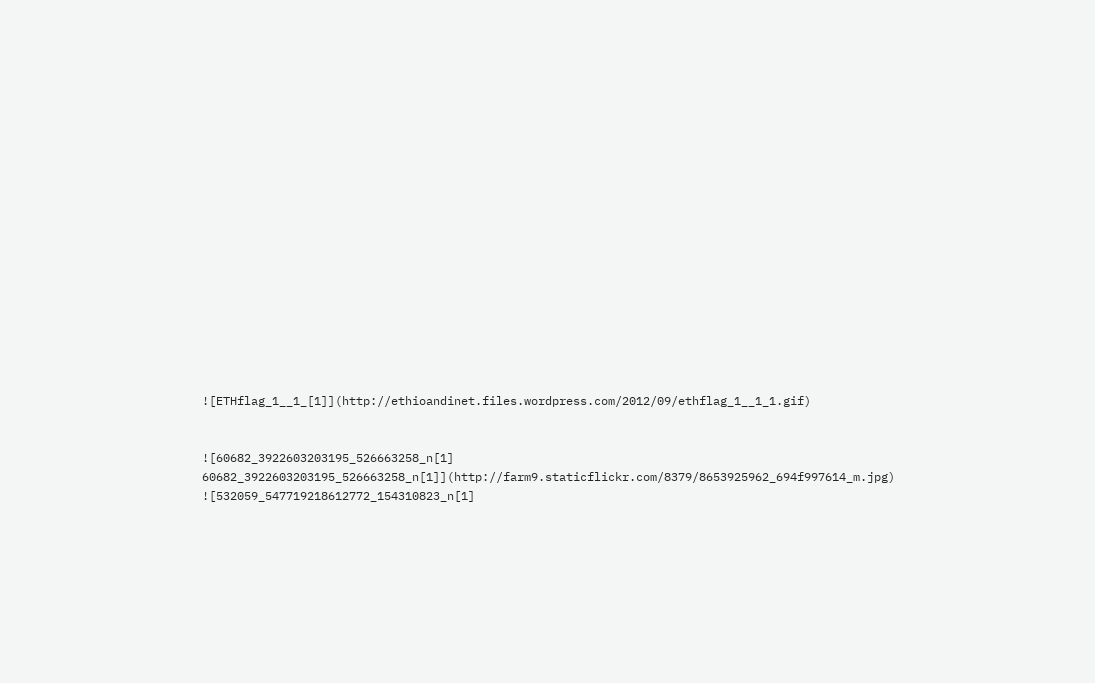![ETHflag_1__1_[1]](http://ethioandinet.files.wordpress.com/2012/09/ethflag_1__1_1.gif)


![60682_3922603203195_526663258_n[1] 60682_3922603203195_526663258_n[1]](http://farm9.staticflickr.com/8379/8653925962_694f997614_m.jpg)
![532059_547719218612772_154310823_n[1]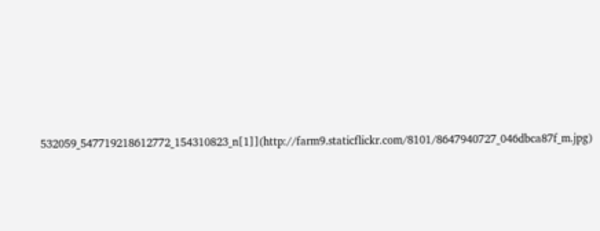532059_547719218612772_154310823_n[1]](http://farm9.staticflickr.com/8101/8647940727_046dbca87f_m.jpg)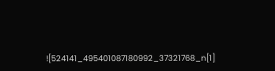![524141_495401087180992_37321768_n[1]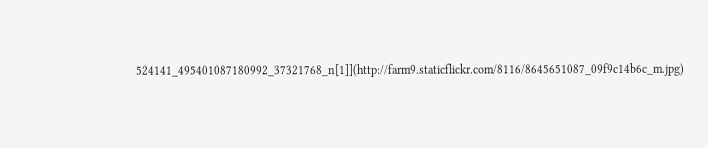524141_495401087180992_37321768_n[1]](http://farm9.staticflickr.com/8116/8645651087_09f9c14b6c_m.jpg)